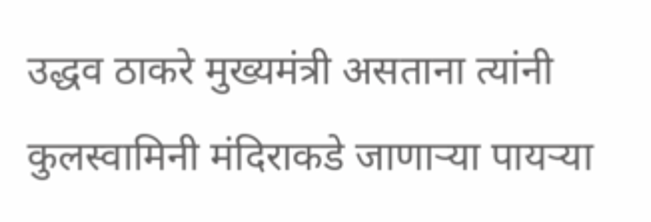उद्धव ठाकरे मुख्यमंत्री असताना त्यांनी कुलस्वामिनी मंदिराकडे जाणाऱ्या पायऱ्या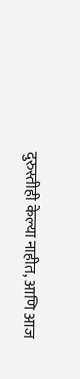दुरुस्तीही केल्या नाहीत, आणि आज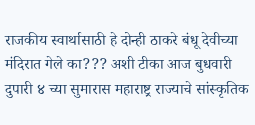राजकीय स्वार्थासाठी हे दोन्ही ठाकरे बंधू देवीच्या मंदिरात गेले का??? अशी टीका आज बुधवारी दुपारी ४ च्या सुमारास महाराष्ट्र राज्याचे सांस्कृतिक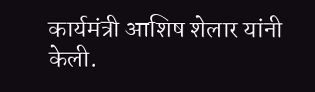कार्यमंत्री आशिष शेलार यांनी केली.